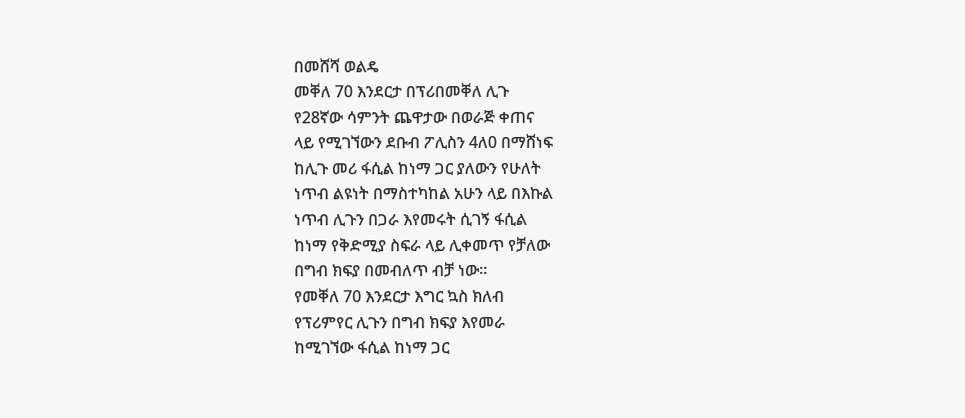በመሸሻ ወልዴ
መቐለ 70 እንደርታ በፕሪበመቐለ ሊጉ
የ28ኛው ሳምንት ጨዋታው በወራጅ ቀጠና
ላይ የሚገኘውን ደቡብ ፖሊስን 4ለ0 በማሸነፍ
ከሊጉ መሪ ፋሲል ከነማ ጋር ያለውን የሁለት
ነጥብ ልዩነት በማስተካከል አሁን ላይ በእኩል
ነጥብ ሊጉን በጋራ እየመሩት ሲገኝ ፋሲል
ከነማ የቅድሚያ ስፍራ ላይ ሊቀመጥ የቻለው
በግብ ክፍያ በመብለጥ ብቻ ነው፡፡
የመቐለ 70 እንደርታ እግር ኳስ ክለብ
የፕሪምየር ሊጉን በግብ ክፍያ እየመራ
ከሚገኘው ፋሲል ከነማ ጋር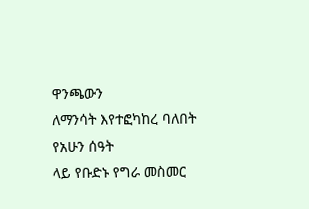ዋንጫውን
ለማንሳት እየተፎካከረ ባለበት የአሁን ሰዓት
ላይ የቡድኑ የግራ መስመር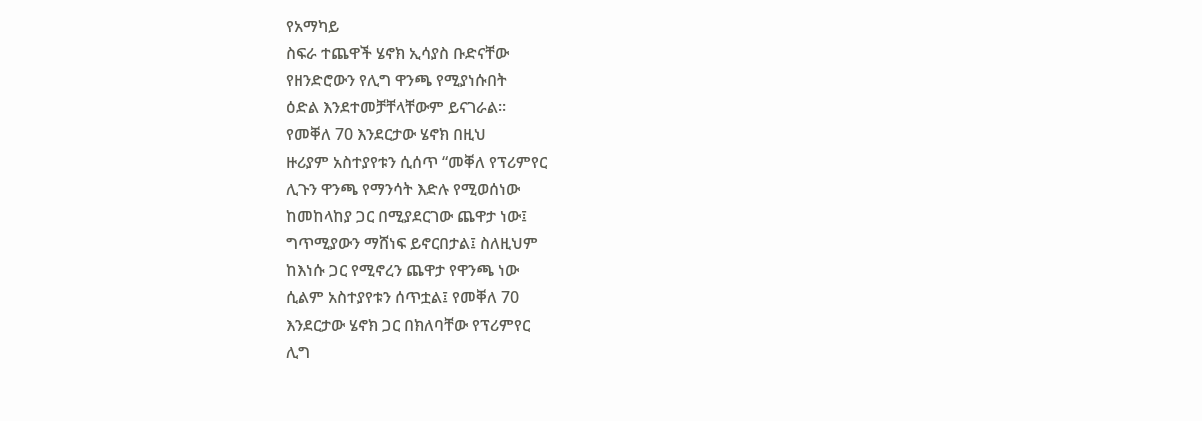የአማካይ
ስፍራ ተጨዋች ሄኖክ ኢሳያስ ቡድናቸው
የዘንድሮውን የሊግ ዋንጫ የሚያነሱበት
ዕድል እንደተመቻቸላቸውም ይናገራል፡፡
የመቐለ 70 እንደርታው ሄኖክ በዚህ
ዙሪያም አስተያየቱን ሲሰጥ “መቐለ የፕሪምየር
ሊጉን ዋንጫ የማንሳት እድሉ የሚወሰነው
ከመከላከያ ጋር በሚያደርገው ጨዋታ ነው፤
ግጥሚያውን ማሸነፍ ይኖርበታል፤ ስለዚህም
ከእነሱ ጋር የሚኖረን ጨዋታ የዋንጫ ነው
ሲልም አስተያየቱን ሰጥቷል፤ የመቐለ 70
እንደርታው ሄኖክ ጋር በክለባቸው የፕሪምየር
ሊግ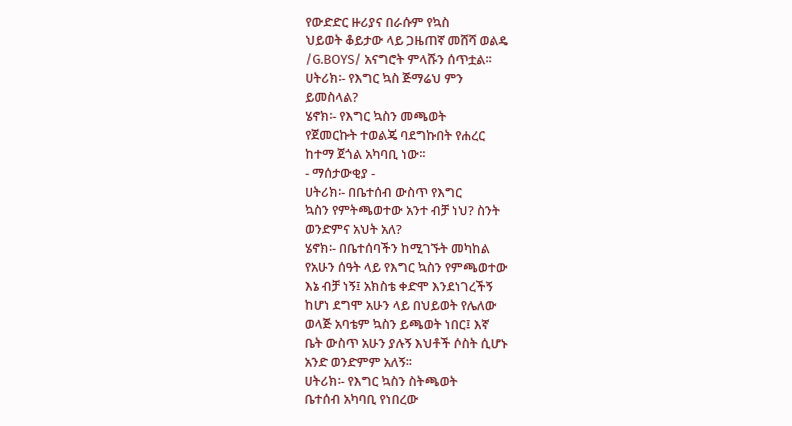የውድድር ዙሪያና በራሱም የኳስ
ህይወት ቆይታው ላይ ጋዜጠኛ መሸሻ ወልዴ
/G.BOYS/ አናግሮት ምላሹን ሰጥቷል፡፡
ሀትሪክ፡- የእግር ኳስ ጅማሬህ ምን
ይመስላል?
ሄኖክ፡- የእግር ኳስን መጫወት
የጀመርኩት ተወልጄ ባደግኩበት የሐረር
ከተማ ጀጎል አካባቢ ነው፡፡
- ማሰታውቂያ -
ሀትሪክ፡- በቤተሰብ ውስጥ የእግር
ኳስን የምትጫወተው አንተ ብቻ ነህ? ስንት
ወንድምና አህት አለ?
ሄኖክ፡- በቤተሰባችን ከሚገኙት መካከል
የአሁን ሰዓት ላይ የእግር ኳስን የምጫወተው
እኔ ብቻ ነኝ፤ አክስቴ ቀድሞ እንደነገረችኝ
ከሆነ ደግሞ አሁን ላይ በህይወት የሌለው
ወላጅ አባቴም ኳስን ይጫወት ነበር፤ እኛ
ቤት ውስጥ አሁን ያሉኝ እህቶች ሶስት ሲሆኑ
አንድ ወንድምም አለኝ፡፡
ሀትሪክ፡- የእግር ኳስን ስትጫወት
ቤተሰብ አካባቢ የነበረው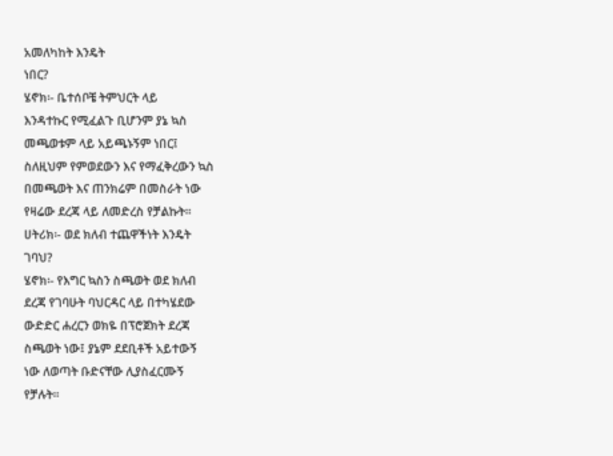አመለካከት እንዴት
ነበር?
ሄኖክ፡- ቤተሰቦቼ ትምህርት ላይ
እንዳተኩር የሚፈልጉ ቢሆንም ያኔ ኳስ
መጫወቱም ላይ አይጫኑኝም ነበር፤
ስለዚህም የምወደውን እና የማፈቅረውን ኳስ
በመጫወት እና ጠንክሬም በመስራት ነው
የዛሬው ደረጃ ላይ ለመድረስ የቻልኩት፡፡
ሀትሪክ፡- ወደ ክለብ ተጨዋችነት እንዴት
ገባህ?
ሄኖክ፡- የእግር ኳስን ስጫወት ወደ ክለብ
ደረጃ የገባሁት ባህርዳር ላይ በተካሄደው
ውድድር ሐረርን ወክዬ በፕሮጀክት ደረጃ
ስጫወት ነው፤ ያኔም ደደቢቶች አይተውኝ
ነው ለወጣት ቡድናቸው ሊያስፈርሙኝ
የቻሉት፡፡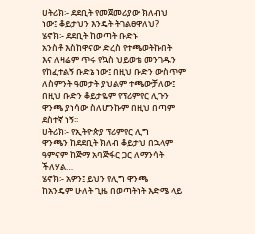ሀትሪክ፡- ደደቢት የመጀመሪያው ክለብህ
ነው፤ ቆይታህን እንዴት ትገልፀዋለህ?
ሄኖክ፡- ደደቢት ከወጣት ቡድኑ
አንስቶ እስከዋናው ድረስ የተጫወትኩበት
እና ለዛሬም ጥሩ የኳስ ህይወቴ መንገዱን
የከፈተልኝ ቡድኔ ነው፤ በዚህ ቡድን ውስጥም
ለስምንት ዓመታት ያህልም ተጫውቻለው፤
በዚህ ቡድን ቆይታዬም የፕሪምየር ሊጉን
ዋንጫ ያነሳው ስለሆንኩም በዚህ በጣም
ደስተኛ ነኝ፡፡
ሀትሪክ፡- የኢትዮጵያ ፕሪምየር ሊግ
ዋንጫን ከደደቢት ክለብ ቆይታህ በኋላም
ዓምናም ከጅማ አባጅፋር ጋር ለማንሳት
ችለሃል…
ሄኖክ፡- አዎን፤ ይህን የሊግ ዋንጫ
ከአንዴም ሁለት ጊዜ በወጣትነት እድሜ ላይ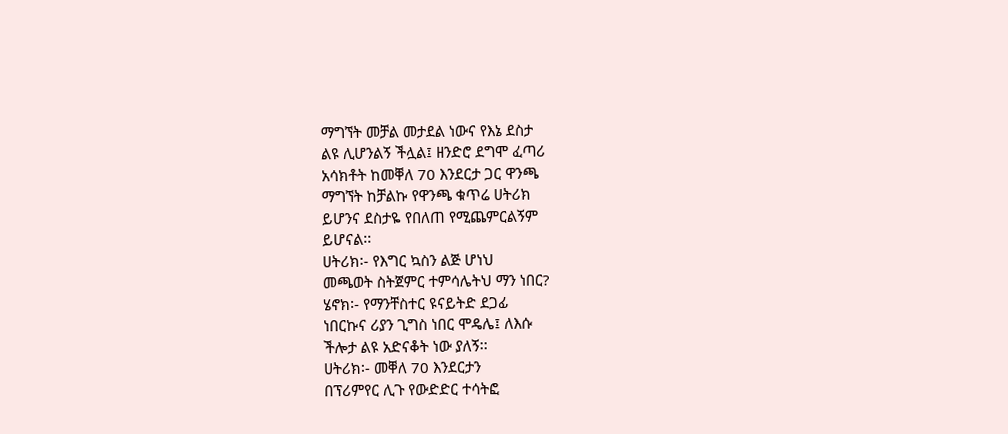ማግኘት መቻል መታደል ነውና የእኔ ደስታ
ልዩ ሊሆንልኝ ችሏል፤ ዘንድሮ ደግሞ ፈጣሪ
አሳክቶት ከመቐለ 70 እንደርታ ጋር ዋንጫ
ማግኘት ከቻልኩ የዋንጫ ቁጥሬ ሀትሪክ
ይሆንና ደስታዬ የበለጠ የሚጨምርልኝም
ይሆናል፡፡
ሀትሪክ፡- የእግር ኳስን ልጅ ሆነህ
መጫወት ስትጀምር ተምሳሌትህ ማን ነበር?
ሄኖክ፡- የማንቸስተር ዩናይትድ ደጋፊ
ነበርኩና ሪያን ጊግስ ነበር ሞዴሌ፤ ለእሱ
ችሎታ ልዩ አድናቆት ነው ያለኝ፡፡
ሀትሪክ፡- መቐለ 70 እንደርታን
በፕሪምየር ሊጉ የውድድር ተሳትፎ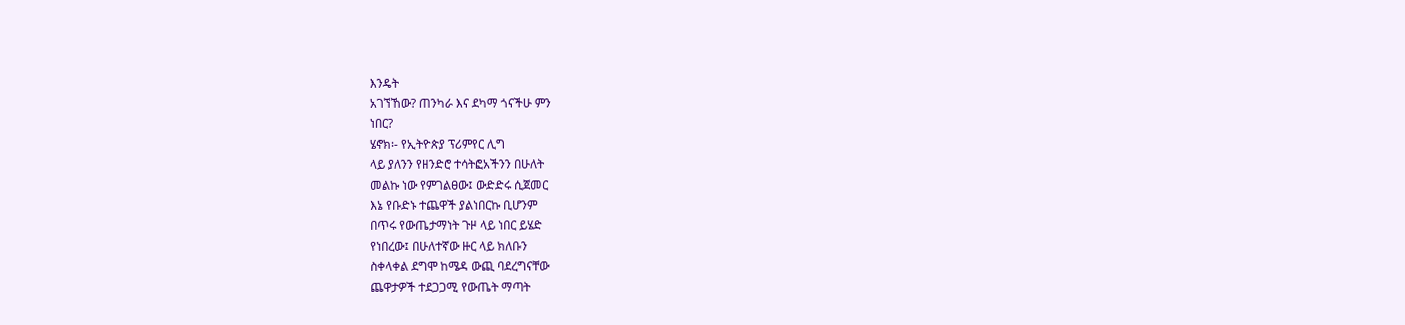እንዴት
አገኘኸው? ጠንካራ እና ደካማ ጎናችሁ ምን
ነበር?
ሄኖክ፡- የኢትዮጵያ ፕሪምየር ሊግ
ላይ ያለንን የዘንድሮ ተሳትፎአችንን በሁለት
መልኩ ነው የምገልፀው፤ ውድድሩ ሲጀመር
እኔ የቡድኑ ተጨዋች ያልነበርኩ ቢሆንም
በጥሩ የውጤታማነት ጉዞ ላይ ነበር ይሄድ
የነበረው፤ በሁለተኛው ዙር ላይ ክለቡን
ስቀላቀል ደግሞ ከሜዳ ውጪ ባደረግናቸው
ጨዋታዎች ተደጋጋሚ የውጤት ማጣት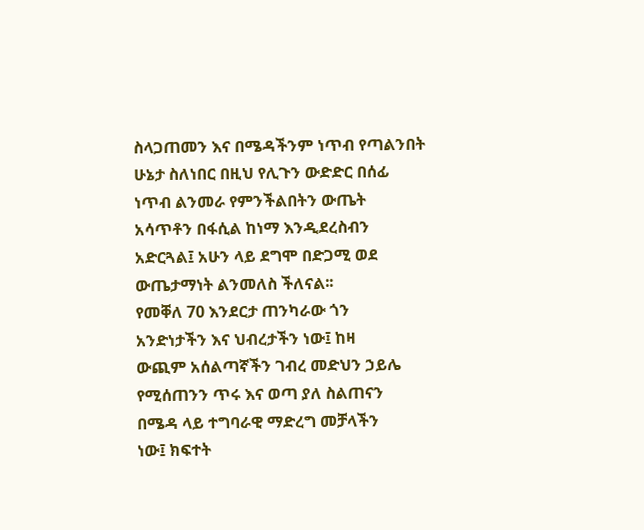ስላጋጠመን እና በሜዳችንም ነጥብ የጣልንበት
ሁኔታ ስለነበር በዚህ የሊጉን ውድድር በሰፊ
ነጥብ ልንመራ የምንችልበትን ውጤት
አሳጥቶን በፋሲል ከነማ እንዲደረስብን
አድርጓል፤ አሁን ላይ ደግሞ በድጋሚ ወደ
ውጤታማነት ልንመለስ ችለናል፡፡
የመቐለ 70 እንደርታ ጠንካራው ጎን
አንድነታችን እና ህብረታችን ነው፤ ከዛ
ውጪም አሰልጣኛችን ገብረ መድህን ኃይሌ
የሚሰጠንን ጥሩ እና ወጣ ያለ ስልጠናን
በሜዳ ላይ ተግባራዊ ማድረግ መቻላችን
ነው፤ ክፍተት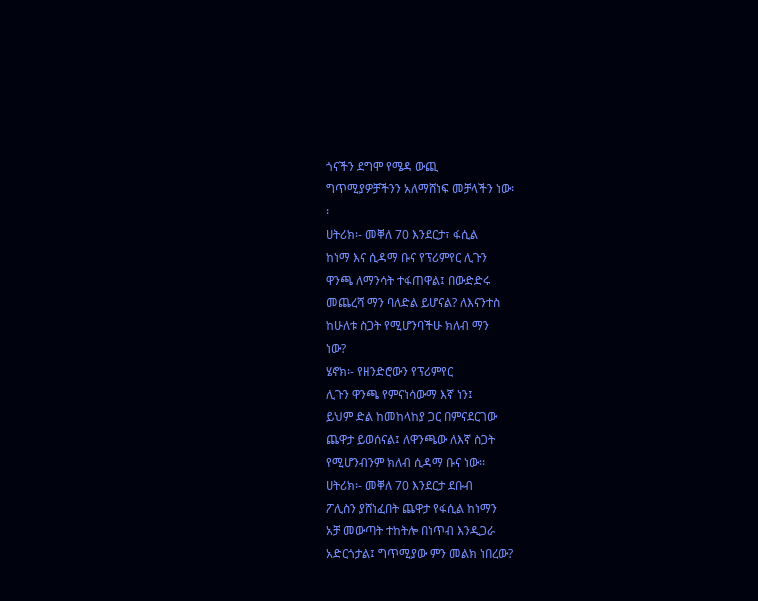ጎናችን ደግሞ የሜዳ ውጪ
ግጥሚያዎቻችንን አለማሸነፍ መቻላችን ነው፡
፡
ሀትሪክ፡- መቐለ 70 እንደርታ፣ ፋሲል
ከነማ እና ሲዳማ ቡና የፕሪምየር ሊጉን
ዋንጫ ለማንሳት ተፋጠዋል፤ በውድድሩ
መጨረሻ ማን ባለድል ይሆናል? ለእናንተስ
ከሁለቱ ስጋት የሚሆንባችሁ ክለብ ማን
ነው?
ሄኖክ፡- የዘንድሮውን የፕሪምየር
ሊጉን ዋንጫ የምናነሳውማ እኛ ነን፤
ይህም ድል ከመከላከያ ጋር በምናደርገው
ጨዋታ ይወሰናል፤ ለዋንጫው ለእኛ ስጋት
የሚሆንብንም ክለብ ሲዳማ ቡና ነው፡፡
ሀትሪክ፡- መቐለ 70 እንደርታ ደቡብ
ፖሊስን ያሸነፈበት ጨዋታ የፋሲል ከነማን
አቻ መውጣት ተከትሎ በነጥብ እንዲጋራ
አድርጎታል፤ ግጥሚያው ምን መልክ ነበረው?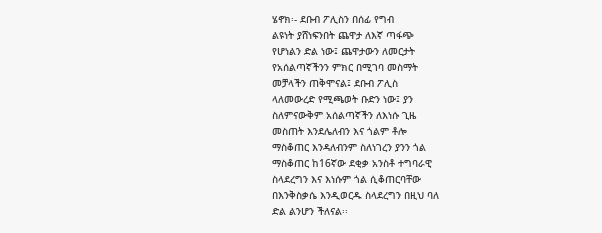ሄኖክ፡- ደቡብ ፖሊስን በሰፊ የግብ
ልዩነት ያሸነፍንበት ጨዋታ ለእኛ ጣፋጭ
የሆነልን ድል ነው፤ ጨዋታውን ለመርታት
የአሰልጣኛችንን ምክር በሚገባ መስማት
መቻላችን ጠቅሞናል፤ ደቡብ ፖሊስ
ላለመውረድ የሚጫወት ቡድን ነው፤ ያን
ስለምናውቅም አሰልጣኛችን ለእነሱ ጊዜ
መስጠት እንደሌለብን እና ጎልም ቶሎ
ማስቆጠር እንዳለብንም ስለነገረን ያንን ጎል
ማስቆጠር ከ16ኛው ደቂቃ አንስቶ ተግባራዊ
ስላደረግን እና እነሱም ጎል ሲቆጠርባቸው
በእንቅስቃሴ እንዲወርዱ ስላደረግን በዚህ ባለ
ድል ልንሆን ችለናል፡፡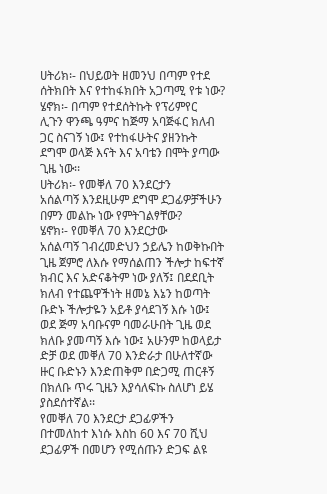ሀትሪክ፡- በህይወት ዘመንህ በጣም የተደ
ሰትክበት እና የተከፋክበት አጋጣሚ የቱ ነው?
ሄኖክ፡- በጣም የተደሰትኩት የፕሪምየር
ሊጉን ዋንጫ ዓምና ከጅማ አባጅፋር ክለብ
ጋር ስናገኝ ነው፤ የተከፋሁትና ያዘንኩት
ደግሞ ወላጅ እናት እና አባቴን በሞት ያጣው
ጊዜ ነው፡፡
ሀትሪክ፡- የመቐለ 70 እንደርታን
አሰልጣኝ እንደዚሁም ደግሞ ደጋፊዎቻችሁን
በምን መልኩ ነው የምትገልፃቸው?
ሄኖክ፡- የመቐለ 70 እንደርታው
አሰልጣኝ ገብረመድህን ኃይሌን ከወቅኩበት
ጊዜ ጀምሮ ለእሱ የማሰልጠን ችሎታ ከፍተኛ
ክብር እና አድናቆትም ነው ያለኝ፤ በደደቢት
ክለብ የተጨዋችነት ዘመኔ እኔን ከወጣት
ቡድኑ ችሎታዬን አይቶ ያሳደገኝ እሱ ነው፤
ወደ ጅማ አባቡናም ባመራሁበት ጊዜ ወደ
ክለቡ ያመጣኝ እሱ ነው፤ አሁንም ከወላይታ
ድቻ ወደ መቐለ 70 እንድራታ በሁለተኛው
ዙር ቡድኑን እንድጠቅም በድጋሚ ጠርቶኝ
በክለቡ ጥሩ ጊዜን እያሳለፍኩ ስለሆነ ይሄ
ያስደሰተኛል፡፡
የመቐለ 70 እንደርታ ደጋፊዎችን
በተመለከተ እነሱ እስከ 60 እና 70 ሺህ
ደጋፊዎች በመሆን የሚሰጡን ድጋፍ ልዩ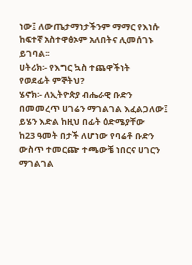ነው፤ ለውጤታማነታችንም ማማር የእነሱ
ከፍተኛ አስተዋፅኦም አለበትና ሊመሰገኑ
ይገባል፡፡
ሀትሪክ፡- የእግር ኳስ ተጨዋችነት
የወደፊት ምኞትህ?
ሄኖክ፡- ለኢትዮጵያ ብሔራዊ ቡድን
በመመረጥ ሀገሬን ማገልገል እፈልጋለው፤
ይሄን እድል ከዚህ በፊት ዕድሜያቸው
ከ23 ዓመት በታች ለሆነው የባሬቶ ቡድን
ውስጥ ተመርጬ ተጫውቼ ነበርና ሀገርን
ማገልገል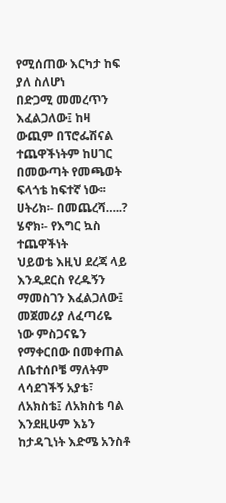የሚሰጠው እርካታ ከፍ ያለ ስለሆነ
በድጋሚ መመረጥን እፈልጋለው፤ ከዛ
ውጪም በፕሮፌሽናል ተጨዋችነትም ከሀገር
በመውጣት የመጫወት ፍላጎቴ ከፍተኛ ነው፡፡
ሀትሪክ፡- በመጨረሻ…..?
ሄኖክ፡- የእግር ኳስ ተጨዋችነት
ህይወቴ እዚህ ደረጃ ላይ እንዲደርስ የረዱኝን
ማመስገን እፈልጋለው፤ መጀመሪያ ለፈጣሪዬ
ነው ምስጋናዬን የማቀርበው በመቀጠል
ለቤተሰቦቼ ማለትም ላሳደገችኝ አያቴ፣
ለአክስቴ፤ ለአክስቴ ባል እንደዚሁም እኔን
ከታዳጊነት እድሜ አንስቶ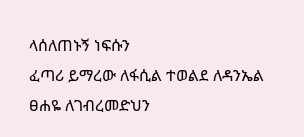ላሰለጠኑኝ ነፍሱን
ፈጣሪ ይማረው ለፋሲል ተወልደ ለዳንኤል
ፀሐዬ ለገብረመድህን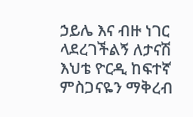ኃይሌ እና ብዙ ነገር
ላደረገችልኝ ለታናሽ እህቴ ዮርዲ ከፍተኛ
ምስጋናዬን ማቅረብ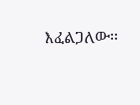እፈልጋለው፡፡